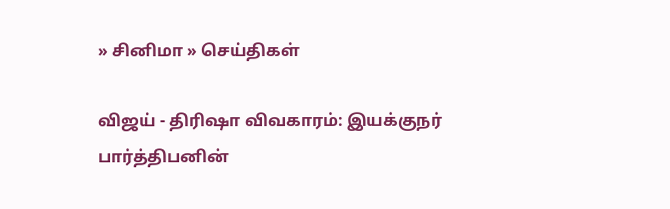» சினிமா » செய்திகள்

விஜய் - திரிஷா விவகாரம்: இயக்குநர் பார்த்திபனின்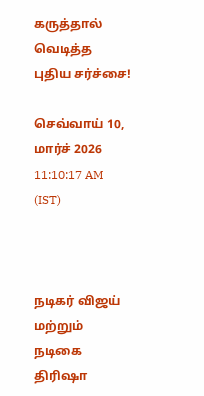கருத்தால் வெடித்த புதிய சர்ச்சை!

செவ்வாய் 10, மார்ச் 2026 11:10:17 AM (IST)



நடிகர் விஜய் மற்றும் நடிகை திரிஷா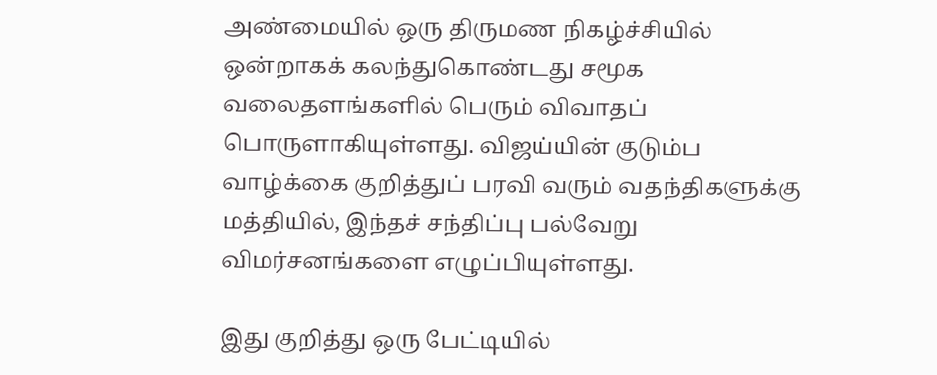அண்மையில் ஒரு திருமண நிகழ்ச்சியில் ஒன்றாகக் கலந்துகொண்டது சமூக வலைதளங்களில் பெரும் விவாதப் பொருளாகியுள்ளது. விஜய்யின் குடும்ப வாழ்க்கை குறித்துப் பரவி வரும் வதந்திகளுக்கு மத்தியில், இந்தச் சந்திப்பு பல்வேறு விமர்சனங்களை எழுப்பியுள்ளது.

இது குறித்து ஒரு பேட்டியில்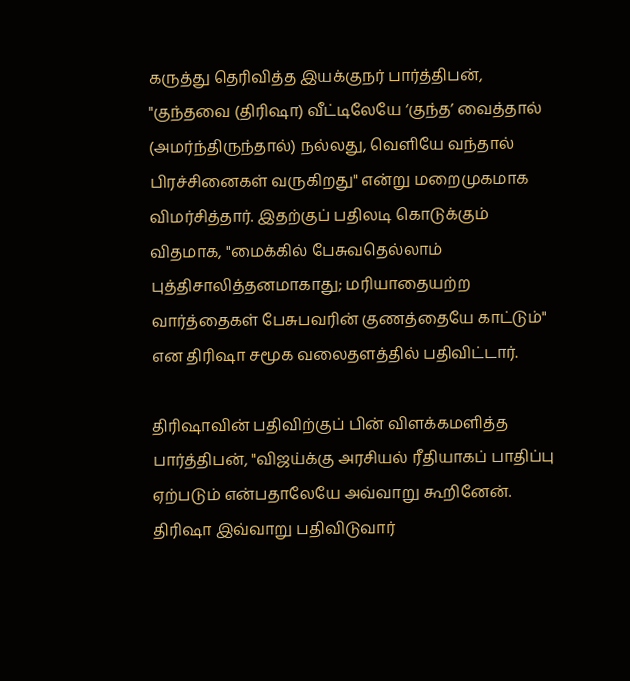கருத்து தெரிவித்த இயக்குநர் பார்த்திபன், "குந்தவை (திரிஷா) வீட்டிலேயே ‘குந்த’ வைத்தால் (அமர்ந்திருந்தால்) நல்லது, வெளியே வந்தால் பிரச்சினைகள் வருகிறது" என்று மறைமுகமாக விமர்சித்தார். இதற்குப் பதிலடி கொடுக்கும் விதமாக, "மைக்கில் பேசுவதெல்லாம் புத்திசாலித்தனமாகாது; மரியாதையற்ற வார்த்தைகள் பேசுபவரின் குணத்தையே காட்டும்" என திரிஷா சமூக வலைதளத்தில் பதிவிட்டார்.

திரிஷாவின் பதிவிற்குப் பின் விளக்கமளித்த பார்த்திபன், "விஜய்க்கு அரசியல் ரீதியாகப் பாதிப்பு ஏற்படும் என்பதாலேயே அவ்வாறு கூறினேன். திரிஷா இவ்வாறு பதிவிடுவார்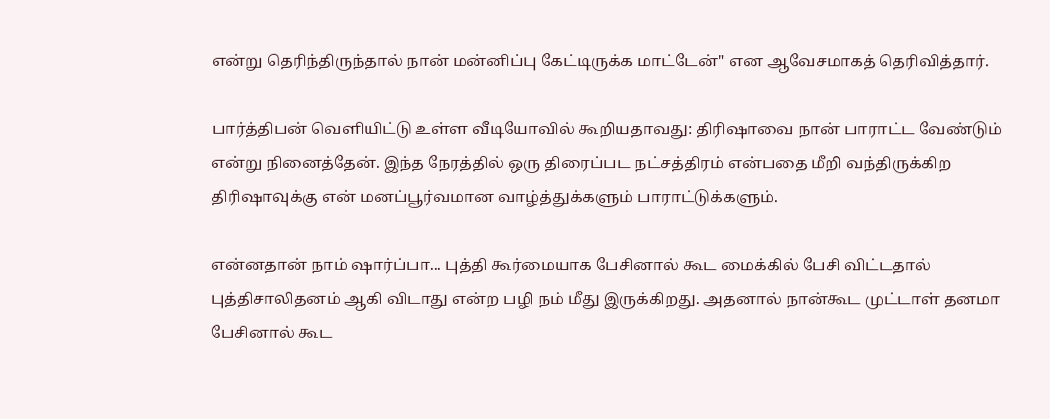என்று தெரிந்திருந்தால் நான் மன்னிப்பு கேட்டிருக்க மாட்டேன்" என ஆவேசமாகத் தெரிவித்தார்.

பார்த்திபன் வெளியிட்டு உள்ள வீடியோவில் கூறியதாவது: திரிஷாவை நான் பாராட்ட வேண்டும் என்று நினைத்தேன். இந்த நேரத்தில் ஒரு திரைப்பட நட்சத்திரம் என்பதை மீறி வந்திருக்கிற திரிஷாவுக்கு என் மனப்பூர்வமான வாழ்த்துக்களும் பாராட்டுக்களும்.

என்னதான் நாம் ஷார்ப்பா... புத்தி கூர்மையாக பேசினால் கூட மைக்கில் பேசி விட்டதால் புத்திசாலிதனம் ஆகி விடாது என்ற பழி நம் மீது இருக்கிறது. அதனால் நான்கூட முட்டாள் தனமா பேசினால் கூட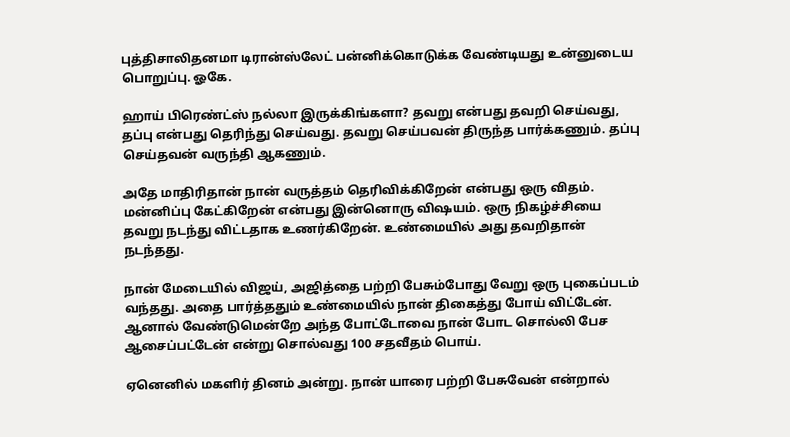புத்திசாலிதனமா டிரான்ஸ்லேட் பன்னிக்கொடுக்க வேண்டியது உன்னுடைய பொறுப்பு. ஓகே.

ஹாய் பிரெண்ட்ஸ் நல்லா இருக்கிங்களா? தவறு என்பது தவறி செய்வது, தப்பு என்பது தெரிந்து செய்வது. தவறு செய்பவன் திருந்த பார்க்கணும். தப்பு செய்தவன் வருந்தி ஆகணும்.

அதே மாதிரிதான் நான் வருத்தம் தெரிவிக்கிறேன் என்பது ஒரு விதம். மன்னிப்பு கேட்கிறேன் என்பது இன்னொரு விஷயம். ஒரு நிகழ்ச்சியை தவறு நடந்து விட்டதாக உணர்கிறேன். உண்மையில் அது தவறிதான் நடந்தது.

நான் மேடையில் விஜய், அஜித்தை பற்றி பேசும்போது வேறு ஒரு புகைப்படம் வந்தது. அதை பார்த்ததும் உண்மையில் நான் திகைத்து போய் விட்டேன். ஆனால் வேண்டுமென்றே அந்த போட்டோவை நான் போட சொல்லி பேச ஆசைப்பட்டேன் என்று சொல்வது 100 சதவீதம் பொய்.

ஏனெனில் மகளிர் தினம் அன்று. நான் யாரை பற்றி பேசுவேன் என்றால்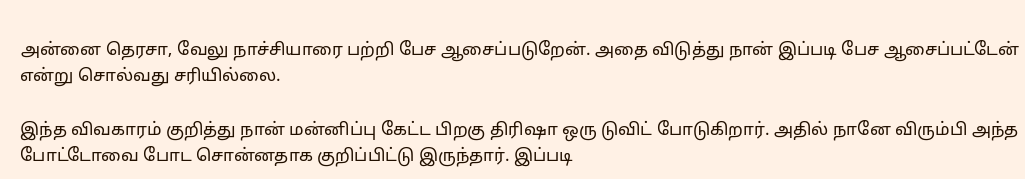அன்னை தெரசா, வேலு நாச்சியாரை பற்றி பேச ஆசைப்படுறேன். அதை விடுத்து நான் இப்படி பேச ஆசைப்பட்டேன் என்று சொல்வது சரியில்லை.

இந்த விவகாரம் குறித்து நான் மன்னிப்பு கேட்ட பிறகு திரிஷா ஒரு டுவிட் போடுகிறார். அதில் நானே விரும்பி அந்த போட்டோவை போட சொன்னதாக குறிப்பிட்டு இருந்தார். இப்படி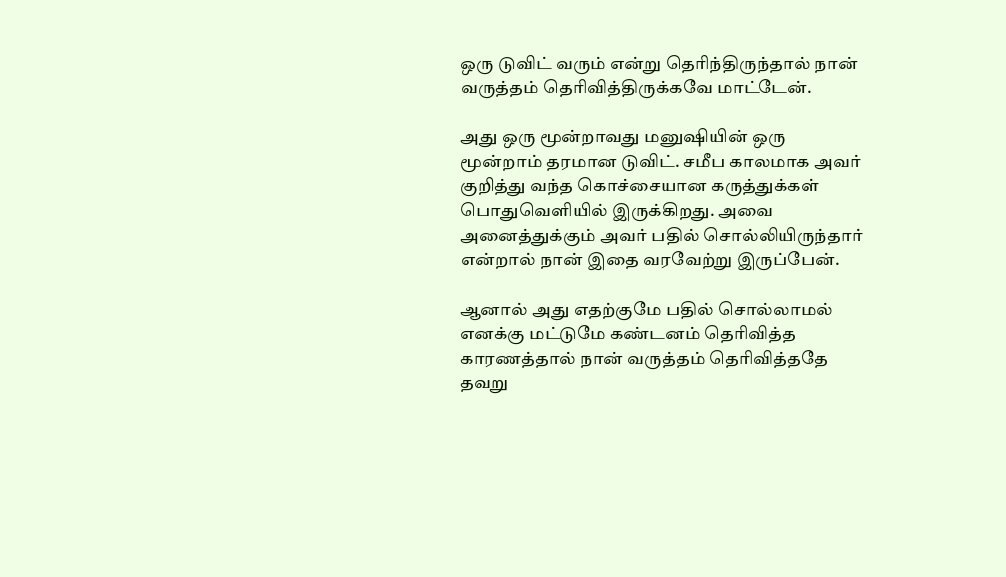ஒரு டுவிட் வரும் என்று தெரிந்திருந்தால் நான் வருத்தம் தெரிவித்திருக்கவே மாட்டேன்.

அது ஒரு மூன்றாவது மனுஷியின் ஒரு மூன்றாம் தரமான டுவிட். சமீப காலமாக அவர் குறித்து வந்த கொச்சையான கருத்துக்கள் பொதுவெளியில் இருக்கிறது. அவை அனைத்துக்கும் அவர் பதில் சொல்லியிருந்தார் என்றால் நான் இதை வரவேற்று இருப்பேன்.

ஆனால் அது எதற்குமே பதில் சொல்லாமல் எனக்கு மட்டுமே கண்டனம் தெரிவித்த காரணத்தால் நான் வருத்தம் தெரிவித்ததே தவறு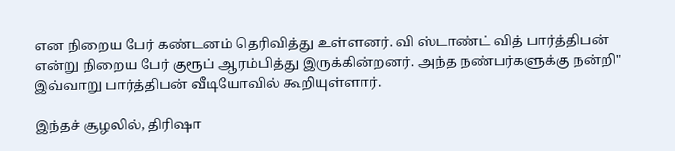என நிறைய பேர் கண்டனம் தெரிவித்து உள்ளனர். வி ஸ்டாண்ட் வித் பார்த்திபன் என்று நிறைய பேர் குரூப் ஆரம்பித்து இருக்கின்றனர். அந்த நண்பர்களுக்கு நன்றி" இவ்வாறு பார்த்திபன் வீடியோவில் கூறியுள்ளார்.

இந்தச் சூழலில், திரிஷா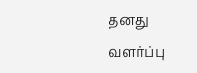தனது வளர்ப்பு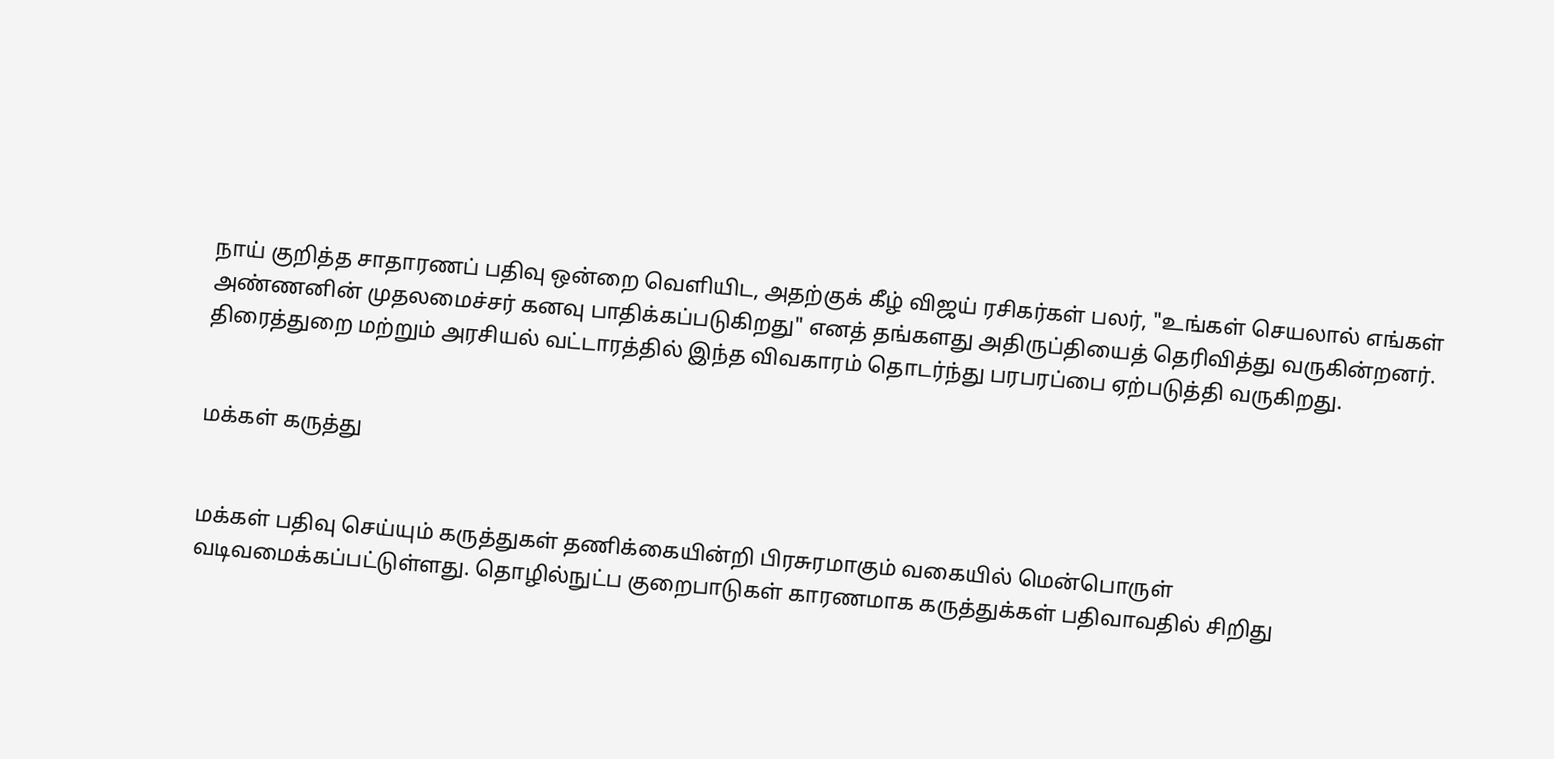நாய் குறித்த சாதாரணப் பதிவு ஒன்றை வெளியிட, அதற்குக் கீழ் விஜய் ரசிகர்கள் பலர், "உங்கள் செயலால் எங்கள் அண்ணனின் முதலமைச்சர் கனவு பாதிக்கப்படுகிறது" எனத் தங்களது அதிருப்தியைத் தெரிவித்து வருகின்றனர். திரைத்துறை மற்றும் அரசியல் வட்டாரத்தில் இந்த விவகாரம் தொடர்ந்து பரபரப்பை ஏற்படுத்தி வருகிறது.


மக்கள் கருத்து


மக்கள் பதிவு செய்யும் கருத்துகள் தணிக்கையின்றி பிரசுரமாகும் வகையில் மென்பொருள் வடிவமைக்கப்பட்டுள்ளது. தொழில்நுட்ப குறைபாடுகள் காரணமாக கருத்துக்கள் பதிவாவதில் சிறிது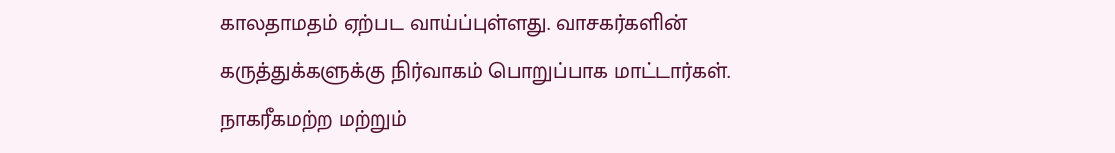காலதாமதம் ஏற்பட வாய்ப்புள்ளது. வாசகர்களின் கருத்துக்களுக்கு நிர்வாகம் பொறுப்பாக மாட்டார்கள். நாகரீகமற்ற மற்றும்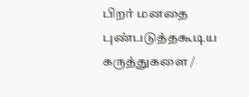பிறர் மனதை புண்படுத்தகூடிய கருத்துகளை /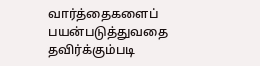வார்த்தைகளைப் பயன்படுத்துவதை தவிர்க்கும்படி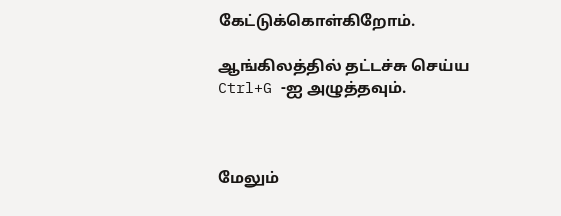கேட்டுக்கொள்கிறோம்.

ஆங்கிலத்தில் தட்டச்சு செய்ய Ctrl+G -ஐ அழுத்தவும்.



மேலும்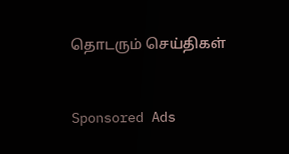தொடரும் செய்திகள்


Sponsored Ads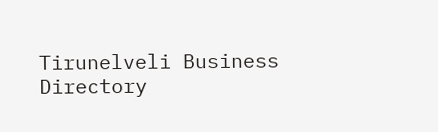Tirunelveli Business Directory